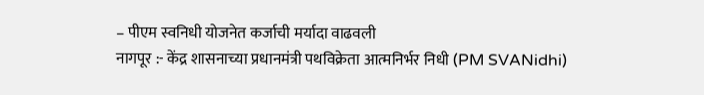– पीएम स्वनिधी योजनेत कर्जाची मर्यादा वाढवली
नागपूर :- केंद्र शासनाच्या प्रधानमंत्री पथविक्रेता आत्मनिर्भर निधी (PM SVANidhi)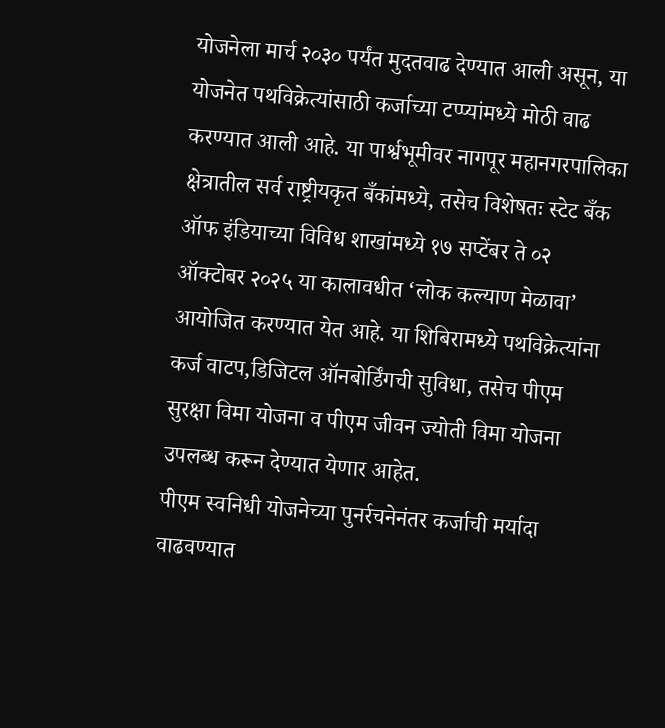योजनेला मार्च २०३० पर्यंत मुदतवाढ देण्यात आली असून, या योजनेत पथविक्रेत्यांसाठी कर्जाच्या टप्प्यांमध्ये मोठी वाढ करण्यात आली आहे. या पार्श्वभूमीवर नागपूर महानगरपालिका क्षेत्रातील सर्व राष्ट्रीयकृत बँकांमध्ये, तसेच विशेषतः स्टेट बँक ऑफ इंडियाच्या विविध शाखांमध्ये १७ सप्टेंबर ते ०२ ऑक्टोबर २०२५ या कालावधीत ‘लोक कल्याण मेळावा’ आयोजित करण्यात येत आहे. या शिबिरामध्ये पथविक्रेत्यांना कर्ज वाटप,डिजिटल ऑनबोर्डिंगची सुविधा, तसेच पीएम सुरक्षा विमा योजना व पीएम जीवन ज्योती विमा योजना उपलब्ध करून देण्यात येणार आहेत.
पीएम स्वनिधी योजनेच्या पुनर्रचनेनंतर कर्जाची मर्यादा वाढवण्यात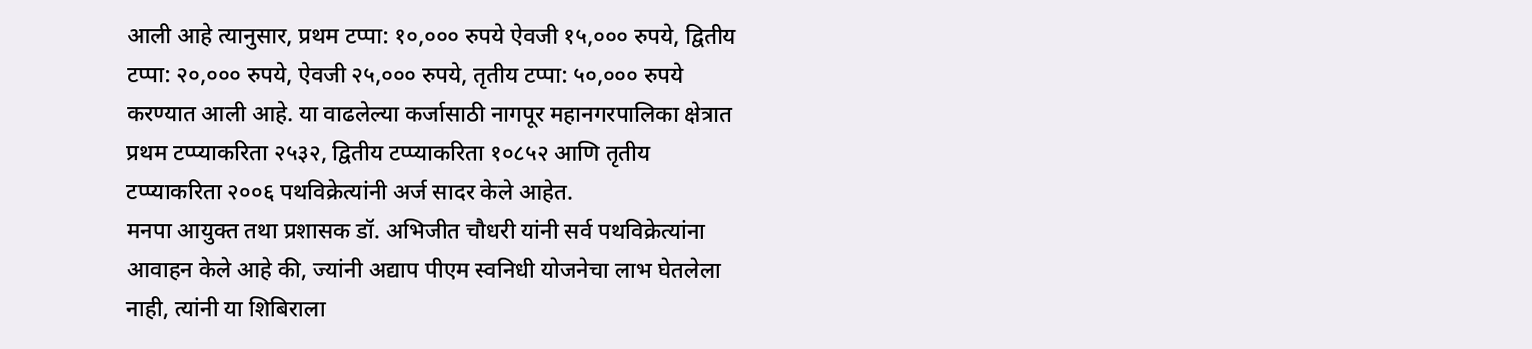आली आहे त्यानुसार, प्रथम टप्पा: १०,००० रुपये ऐवजी १५,००० रुपये, द्वितीय टप्पा: २०,००० रुपये, ऐवजी २५,००० रुपये, तृतीय टप्पा: ५०,००० रुपये करण्यात आली आहे. या वाढलेल्या कर्जासाठी नागपूर महानगरपालिका क्षेत्रात प्रथम टप्प्याकरिता २५३२, द्वितीय टप्प्याकरिता १०८५२ आणि तृतीय टप्प्याकरिता २००६ पथविक्रेत्यांनी अर्ज सादर केले आहेत.
मनपा आयुक्त तथा प्रशासक डॉ. अभिजीत चौधरी यांनी सर्व पथविक्रेत्यांना आवाहन केले आहे की, ज्यांनी अद्याप पीएम स्वनिधी योजनेचा लाभ घेतलेला नाही, त्यांनी या शिबिराला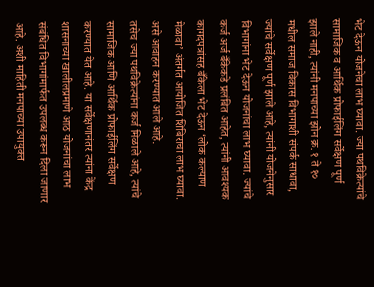भेट देऊन योजनेचा लाभ घ्यावा. ज्या पथविक्रेत्यांचे सामाजिक व आर्थिक प्रोफाईलिंग सर्वेक्षण पूर्ण झाले नाही, त्यांनी मनपाच्या झोन क्र. १ ते १० मधील समाज विकास विभागाशी संपर्क साधावा, ज्यांचे सर्वेक्षण पूर्ण झाले आहे, त्यांनी योजनेनुसार विभागांना भेट देऊन योजनांचा लाभ घ्यावा. ज्यांचे कर्ज अर्ज बँकेकडे प्रलंबित आहेत, त्यांनी आवश्यक कागदपत्रांसह बँकेला भेट देऊन ‘लोक कल्याण मेळावा’ अंतर्गत आयोजित शिबिराचा लाभ घ्यावा. असे आवाहन करण्यात आले आहे.
तसेच ज्या पथविक्रेत्यांना कर्ज मिळाले आहे, त्यांचे सामाजिक आणि आर्थिक प्रोफाईलिंग सर्वेक्षण करण्यात येत आहे. या सर्वेक्षणानंतर त्यांना केंद्र शासनाच्या खालीलप्रमाणे आठ योजनांचा लाभ संबंधित विभागांमार्फत उपलब्ध करून दिला जाणार आहे. अशी माहिती मनपाच्या उपायुक्त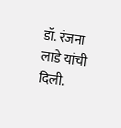डॉ. रंजना लाडे यांची दिली.